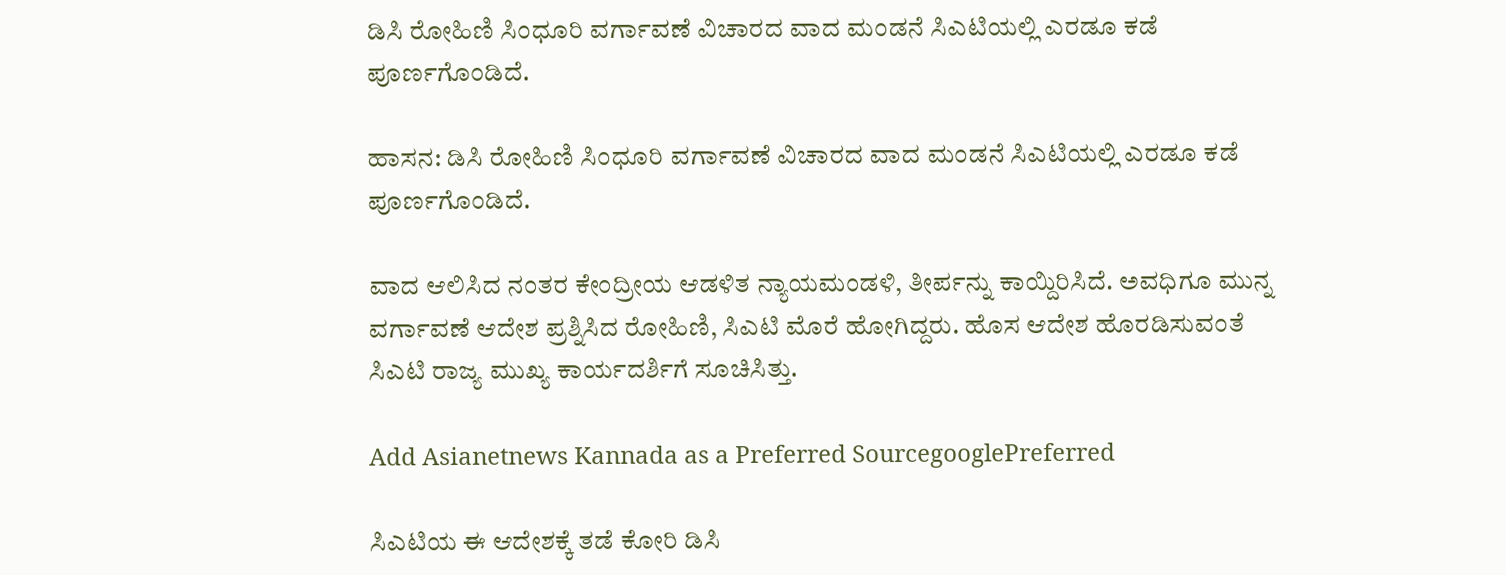ಡಿಸಿ ರೋಹಿಣಿ ಸಿಂಧೂರಿ ವರ್ಗಾವಣೆ ವಿಚಾರದ ವಾದ ಮಂಡನೆ ಸಿಎಟಿಯಲ್ಲಿ ಎರಡೂ ಕಡೆ  ಪೂರ್ಣಗೊಂಡಿದೆ.

ಹಾಸನ: ಡಿಸಿ ರೋಹಿಣಿ ಸಿಂಧೂರಿ ವರ್ಗಾವಣೆ ವಿಚಾರದ ವಾದ ಮಂಡನೆ ಸಿಎಟಿಯಲ್ಲಿ ಎರಡೂ ಕಡೆ ಪೂರ್ಣಗೊಂಡಿದೆ.

ವಾದ ಆಲಿಸಿದ ನಂತರ ಕೇಂದ್ರೀಯ ಆಡಳಿತ ನ್ಯಾಯಮಂಡಳಿ, ತೀರ್ಪನ್ನು ಕಾಯ್ದಿರಿಸಿದೆ. ಅವಧಿಗೂ ಮುನ್ನ ವರ್ಗಾವಣೆ ಆದೇಶ ಪ್ರಶ್ನಿಸಿದ ರೋಹಿಣಿ, ಸಿಎಟಿ ಮೊರೆ ಹೋಗಿದ್ದರು. ಹೊಸ ಆದೇಶ ಹೊರಡಿಸುವಂತೆ ಸಿಎಟಿ ರಾಜ್ಯ ಮುಖ್ಯ ಕಾರ್ಯದರ್ಶಿಗೆ ಸೂಚಿಸಿತ್ತು.

Add Asianetnews Kannada as a Preferred SourcegooglePreferred

ಸಿಎಟಿಯ‌ ಈ ಆದೇಶಕ್ಕೆ ತಡೆ ಕೋರಿ ಡಿಸಿ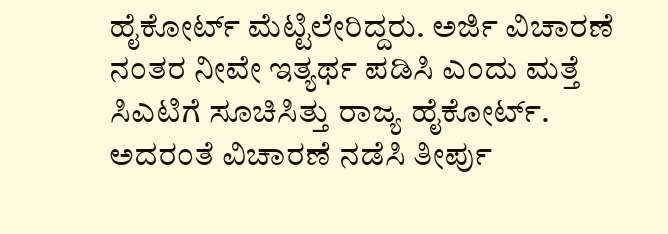ಹೈಕೋರ್ಟ್ ಮೆಟ್ಟಿಲೇರಿದ್ದರು. ಅರ್ಜಿ ವಿಚಾರಣೆ ನಂತರ ನೀವೇ ಇತ್ಯರ್ಥ ಪಡಿಸಿ ಎಂದು ಮತ್ತೆ ಸಿಎಟಿಗೆ ಸೂಚಿಸಿತ್ತು ರಾಜ್ಯ ಹೈಕೋರ್ಟ್. ಅದರಂತೆ ವಿಚಾರಣೆ ನಡೆಸಿ ತೀರ್ಪು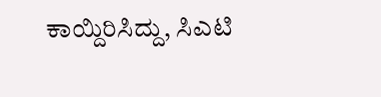ಕಾಯ್ದಿರಿಸಿದ್ದು, ಸಿಎಟಿ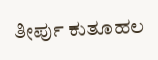ತೀರ್ಪು ಕುತೂಹಲ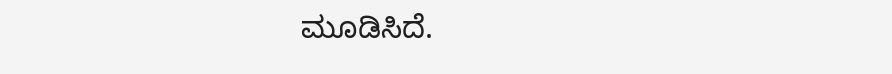ಮೂಡಿಸಿದೆ.